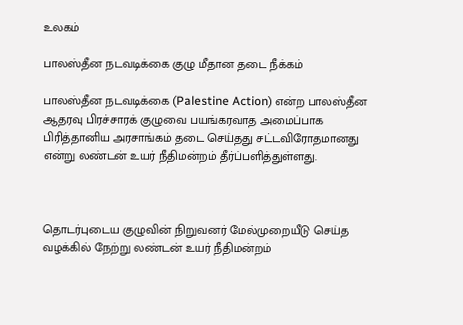உலகம்

பாலஸ்தீன நடவடிக்கை குழு மீதான தடை நீக்கம்

பாலஸ்தீன நடவடிக்கை (Palestine Action) என்ற பாலஸ்தீன ஆதரவு பிரச்சாரக் குழுவை பயங்கரவாத அமைப்பாக பிரித்தானிய அரசாங்கம் தடை செய்தது சட்டவிரோதமானது என்று லண்டன் உயர் நீதிமன்றம் தீர்ப்பளித்துள்ளது.



தொடர்புடைய குழுவின் நிறுவனர் மேல்முறையீடு செய்த வழக்கில் நேற்று லண்டன் உயர் நீதிமன்றம்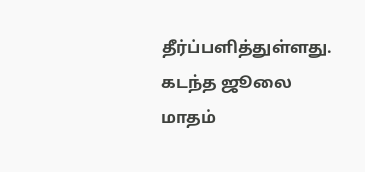தீர்ப்பளித்துள்ளது. கடந்த ஜூலை மாதம்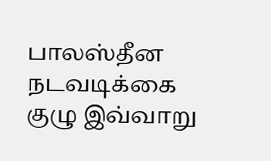பாலஸ்தீன நடவடிக்கை குழு இவ்வாறு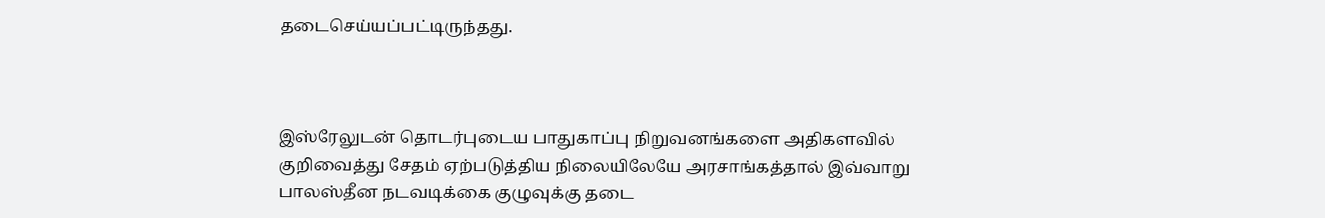தடைசெய்யப்பட்டிருந்தது.



இஸ்ரேலுடன் தொடர்புடைய பாதுகாப்பு நிறுவனங்களை அதிகளவில் குறிவைத்து சேதம் ஏற்படுத்திய நிலையிலேயே அரசாங்கத்தால் இவ்வாறு பாலஸ்தீன நடவடிக்கை குழுவுக்கு தடை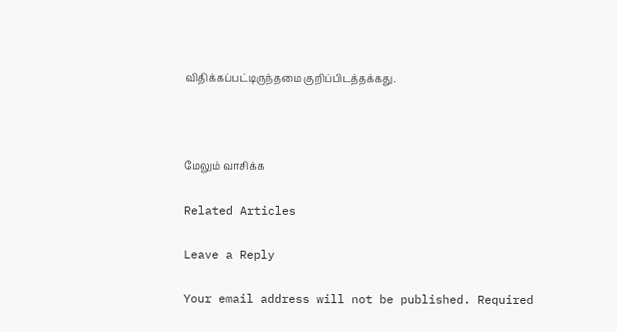விதிக்கப்பட்டிருந்தமை குறிப்பிடத்தக்கது.



மேலும் வாசிக்க

Related Articles

Leave a Reply

Your email address will not be published. Required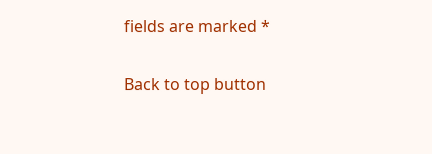fields are marked *

Back to top button